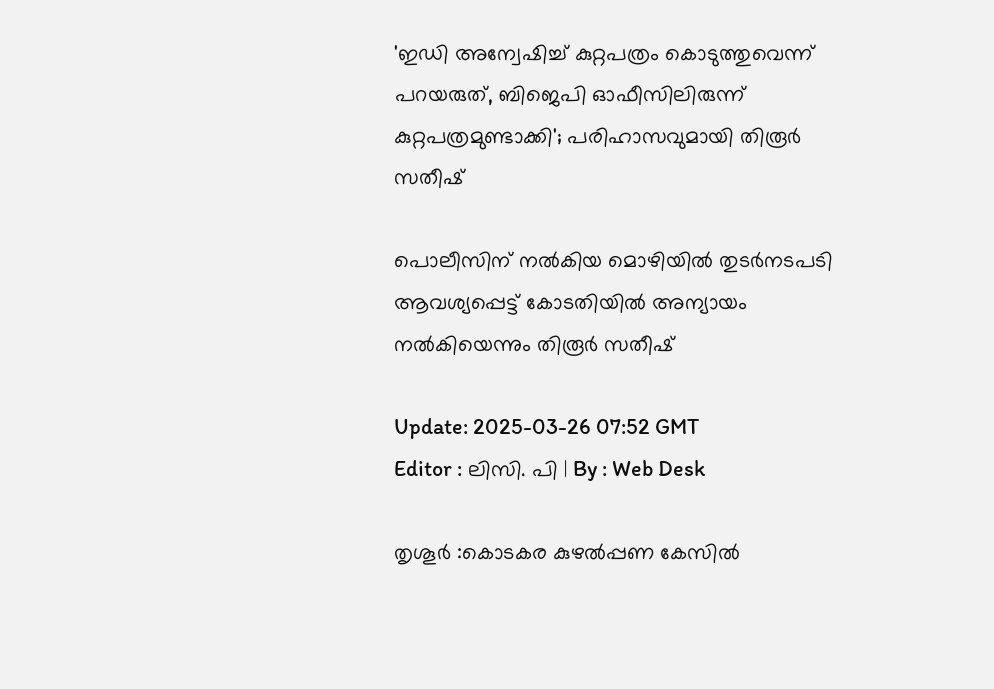'ഇഡി അന്വേഷിച്ച് കുറ്റപത്രം കൊടുത്തുവെന്ന് പറയരുത്, ബിജെപി ഓഫീസിലിരുന്ന് കുറ്റപത്രമുണ്ടാക്കി'; പരിഹാസവുമായി തിരൂർ സതീഷ്

പൊലീസിന് നൽകിയ മൊഴിയിൽ തുടർനടപടി ആവശ്യപ്പെട്ട് കോടതിയിൽ അന്യായം നൽകിയെന്നും തിരൂർ സതീഷ്

Update: 2025-03-26 07:52 GMT
Editor : ലിസി. പി | By : Web Desk

തൃശൂര്‍ :കൊടകര കുഴൽപ്പണ കേസിൽ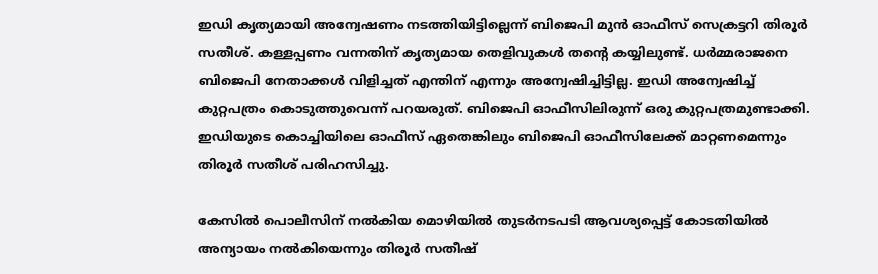ഇഡി കൃത്യമായി അന്വേഷണം നടത്തിയിട്ടില്ലെന്ന് ബിജെപി മുൻ ഓഫീസ് സെക്രട്ടറി തിരൂർ സതീശ്. കള്ളപ്പണം വന്നതിന് കൃത്യമായ തെളിവുകൾ തന്‍റെ കയ്യിലുണ്ട്. ധർമ്മരാജനെ ബിജെപി നേതാക്കൾ വിളിച്ചത് എന്തിന് എന്നും അന്വേഷിച്ചിട്ടില്ല. ഇഡി അന്വേഷിച്ച് കുറ്റപത്രം കൊടുത്തുവെന്ന് പറയരുത്. ബിജെപി ഓഫീസിലിരുന്ന് ഒരു കുറ്റപത്രമുണ്ടാക്കി. ഇഡിയുടെ കൊച്ചിയിലെ ഓഫീസ് ഏതെങ്കിലും ബിജെപി ഓഫീസിലേക്ക് മാറ്റണമെന്നും തിരൂർ സതീശ് പരിഹസിച്ചു.

കേസിൽ പൊലീസിന് നൽകിയ മൊഴിയിൽ തുടർനടപടി ആവശ്യപ്പെട്ട് കോടതിയിൽ അന്യായം നൽകിയെന്നും തിരൂർ സതീഷ്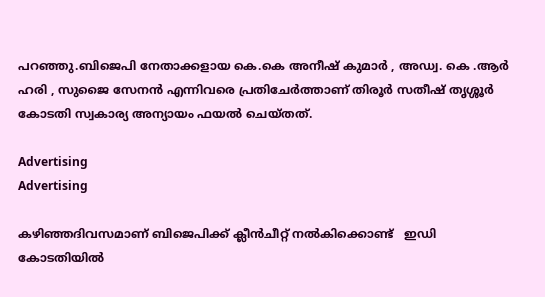പറഞ്ഞു.ബിജെപി നേതാക്കളായ കെ.കെ അനീഷ് കുമാർ , അഡ്വ. കെ .ആർ ഹരി , സുജൈ സേനൻ എന്നിവരെ പ്രതിചേർത്താണ് തിരൂർ സതീഷ് തൃശ്ശൂർ കോടതി സ്വകാര്യ അന്യായം ഫയൽ ചെയ്തത്.

Advertising
Advertising

കഴിഞ്ഞദിവസമാണ് ബിജെപിക്ക് ക്ലീൻചീറ്റ് നൽകിക്കൊണ്ട്   ഇഡി  കോടതിയിൽ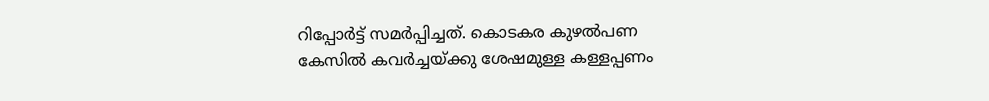റിപ്പോർട്ട് സമർപ്പിച്ചത്. കൊടകര കുഴൽപണ കേസിൽ കവർച്ചയ്ക്കു ശേഷമുള്ള കള്ളപ്പണം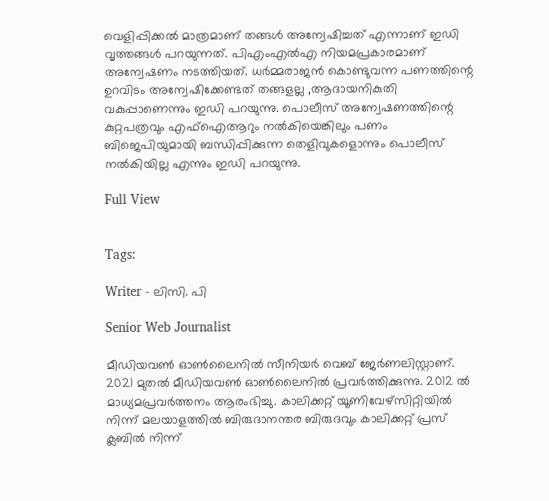വെളിപ്പിക്കൽ മാത്രമാണ് തങ്ങൾ അന്വേഷിച്ചത് എന്നാണ് ഇഡി വൃത്തങ്ങൾ പറയുന്നത്. പിഎംഎൽഎ നിയമപ്രകാരമാണ് അന്വേഷണം നടത്തിയത്. ധർമ്മരാജൻ കൊണ്ടുവന്ന പണത്തിന്റെ ഉറവിടം അന്വേഷിക്കേണ്ടത് തങ്ങളല്ല ,ആദായനികുതി വകുപ്പാണെന്നും ഇഡി പറയുന്നു. പൊലീസ് അന്വേഷണത്തിന്റെ കുറ്റപത്രവും എഫ്ഐആറും നൽകിയെങ്കിലും പണം ബിജെപിയുമായി ബന്ധിപ്പിക്കുന്ന തെളിവുകളൊന്നും പൊലീസ് നൽകിയില്ല എന്നും ഇഡി പറയുന്നു.

Full View


Tags:

Writer - ലിസി. പി

Senior Web Journalist

മീഡിയവൺ ഓൺലൈനിൽ സീനിയർ വെബ് ജേർണലിസ്റ്റാണ്. 2021 മുതൽ മീഡിയവൺ ഓൺലൈനിൽ പ്രവർത്തിക്കുന്നു. 2012 ല്‍ മാധ്യമപ്രവര്‍ത്തനം ആരംഭിച്ചു. കാലിക്കറ്റ് യൂണിവേഴ്‌സിറ്റിയിൽ നിന്ന് മലയാളത്തിൽ ബിരുദാനന്തര ബിരുദവും കാലിക്കറ്റ് പ്രസ് ക്ലബിൽ നിന്ന്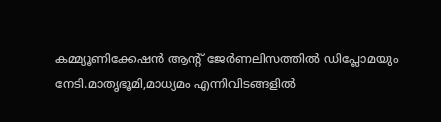കമ്മ്യൂണിക്കേഷൻ ആന്റ് ജേർണലിസത്തിൽ ഡിപ്ലോമയും നേടി.മാതൃഭൂമി,മാധ്യമം എന്നിവിടങ്ങളിൽ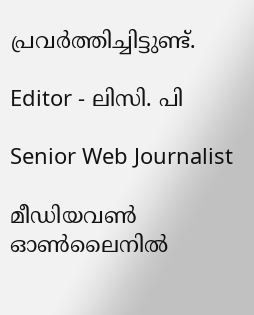പ്രവർത്തിച്ചിട്ടുണ്ട്.

Editor - ലിസി. പി

Senior Web Journalist

മീഡിയവൺ ഓൺലൈനിൽ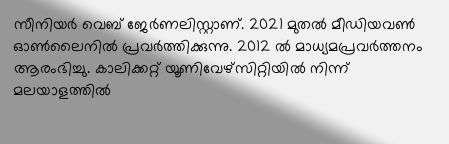സീനിയർ വെബ് ജേർണലിസ്റ്റാണ്. 2021 മുതൽ മീഡിയവൺ ഓൺലൈനിൽ പ്രവർത്തിക്കുന്നു. 2012 ല്‍ മാധ്യമപ്രവര്‍ത്തനം ആരംഭിച്ചു. കാലിക്കറ്റ് യൂണിവേഴ്‌സിറ്റിയിൽ നിന്ന് മലയാളത്തിൽ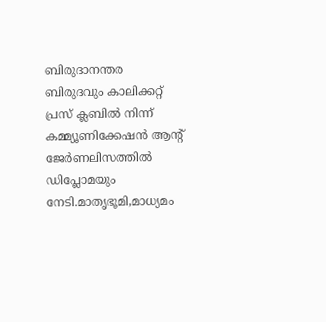ബിരുദാനന്തര ബിരുദവും കാലിക്കറ്റ് പ്രസ് ക്ലബിൽ നിന്ന് കമ്മ്യൂണിക്കേഷൻ ആന്റ് ജേർണലിസത്തിൽ ഡിപ്ലോമയും നേടി.മാതൃഭൂമി,മാധ്യമം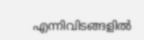എന്നിവിടങ്ങളിൽ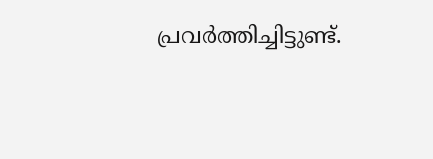പ്രവർത്തിച്ചിട്ടുണ്ട്.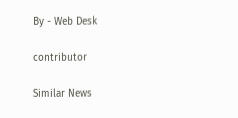By - Web Desk

contributor

Similar News